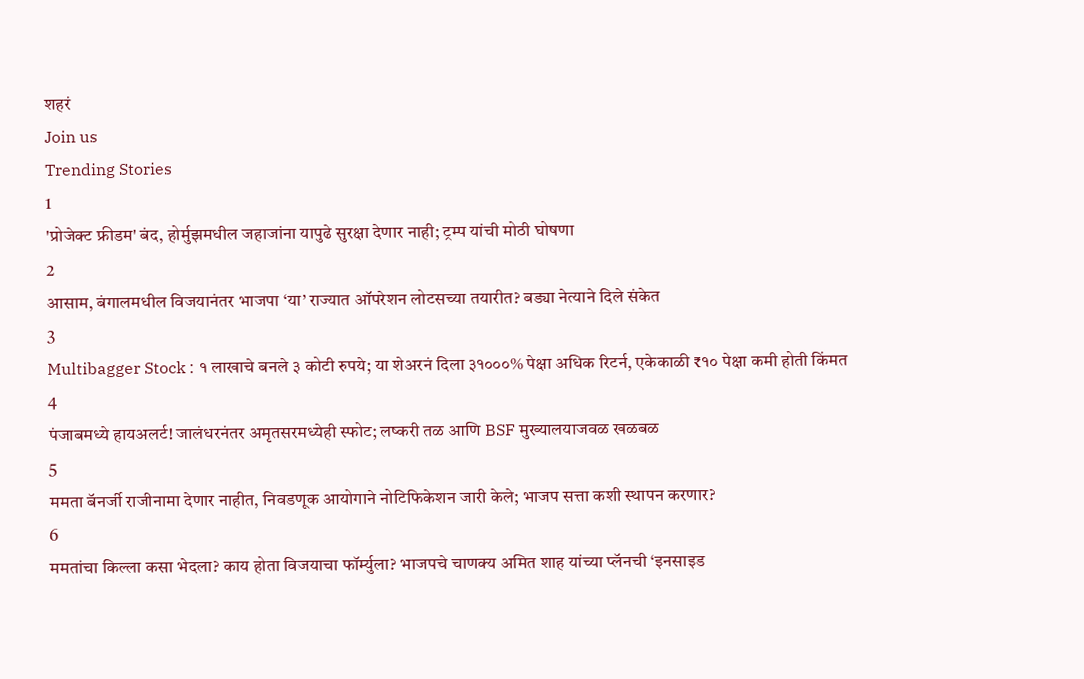शहरं
Join us
Trending Stories
1
'प्रोजेक्ट फ्रीडम' बंद, होर्मुझमधील जहाजांना यापुढे सुरक्षा देणार नाही; ट्रम्प यांची मोठी घोषणा
2
आसाम, बंगालमधील विजयानंतर भाजपा ‘या’ राज्यात ऑपरेशन लोटसच्या तयारीत? बड्या नेत्याने दिले संकेत
3
Multibagger Stock : १ लाखाचे बनले ३ कोटी रुपये; या शेअरनं दिला ३१०००% पेक्षा अधिक रिटर्न, एकेकाळी ₹१० पेक्षा कमी होती किंमत
4
पंजाबमध्ये हायअलर्ट! जालंधरनंतर अमृतसरमध्येही स्फोट; लष्करी तळ आणि BSF मुख्यालयाजवळ खळबळ
5
ममता बॅनर्जी राजीनामा देणार नाहीत, निवडणूक आयोगाने नोटिफिकेशन जारी केले; भाजप सत्ता कशी स्थापन करणार?
6
ममतांचा किल्ला कसा भेदला? काय होता विजयाचा फॉर्म्युला? भाजपचे चाणक्य अमित शाह यांच्या प्लॅनची ‘इनसाइड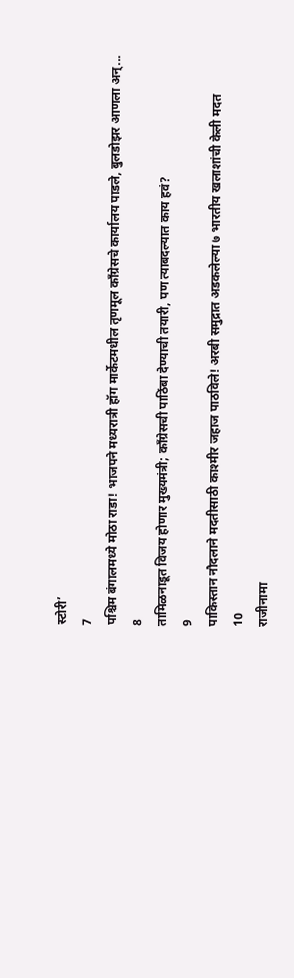स्टोरी’
7
पश्चिम बंगालमध्ये मोठा राडा! भाजपने मध्यरात्री हॉग मार्केटमधील तृणमूल काँग्रेसचे कार्यालय पाडले, बुलडोझर आणला अन्...
8
तामिळनाडूत विजय होणार मुख्यमंत्री; काँग्रेसची पाठिंबा देण्याची तयारी, पण त्याबदल्यात काय हवं?
9
पाकिस्तान नौदलाने मदतीसाठी काश्मीर जहाज पाठविले! अरबी समुद्रात अडकलेल्या ७ भारतीय खलाशांची केली मदत
10
राजीनामा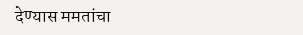देण्यास ममतांचा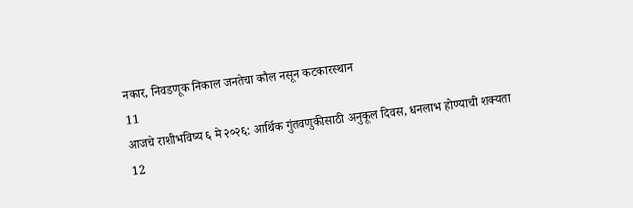नकार, निवडणूक निकाल जनतेचा कौल नसून कटकारस्थान
11
आजचे राशीभविष्य ६ मे २०२६: आर्थिक गुंतवणुकीसाठी अनुकूल दिवस, धनलाभ होण्याची शक्यता
12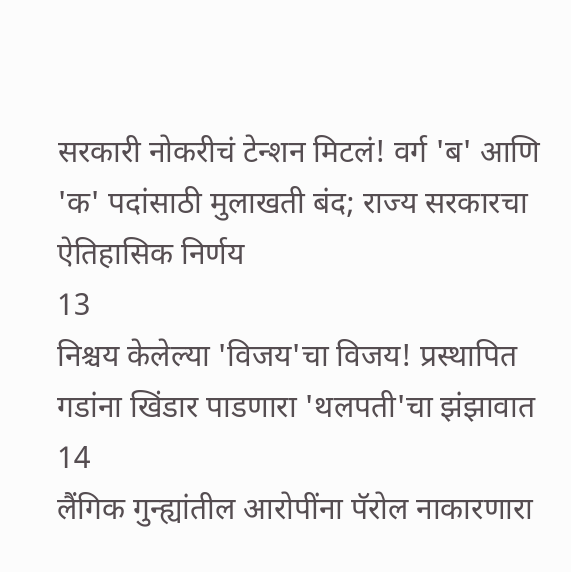सरकारी नोकरीचं टेन्शन मिटलं! वर्ग 'ब' आणि 'क' पदांसाठी मुलाखती बंद; राज्य सरकारचा ऐतिहासिक निर्णय
13
निश्चय केलेल्या 'विजय'चा विजय! प्रस्थापित गडांना खिंडार पाडणारा 'थलपती'चा झंझावात
14
लैंगिक गुन्ह्यांतील आरोपींना पॅरोल नाकारणारा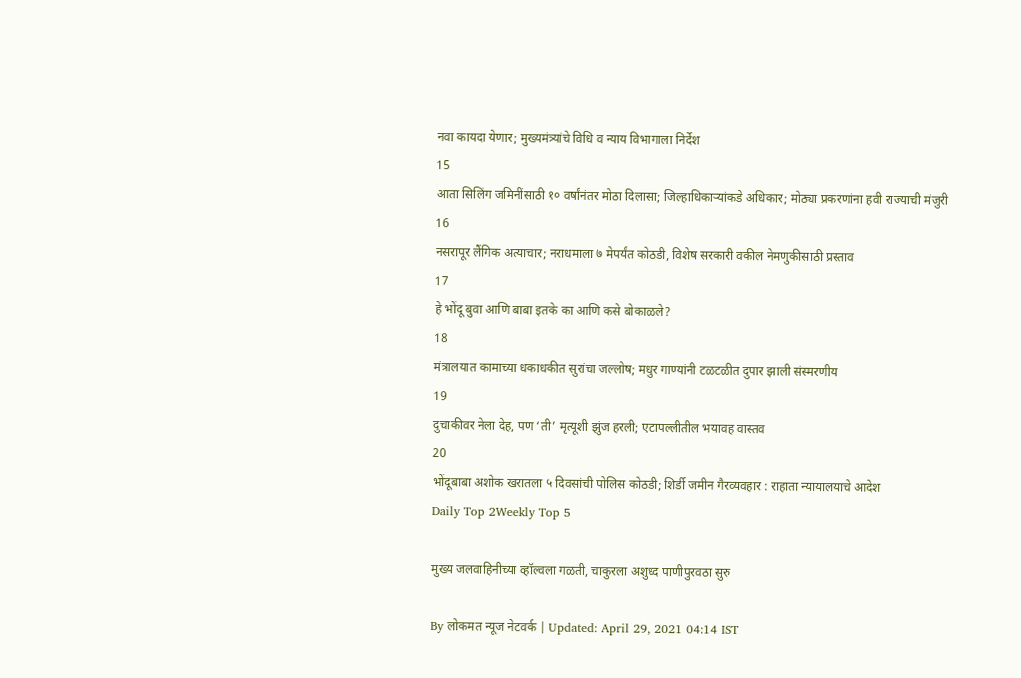नवा कायदा येणार; मुख्यमंत्र्यांचे विधि व न्याय विभागाला निर्देश
15
आता सिलिंग जमिनींसाठी १० वर्षांनंतर मोठा दिलासा; जिल्हाधिकाऱ्यांकडे अधिकार; मोठ्या प्रकरणांना हवी राज्याची मंजुरी
16
नसरापूर लैंगिक अत्याचार; नराधमाला ७ मेपर्यंत कोठडी, विशेष सरकारी वकील नेमणुकीसाठी प्रस्ताव
17
हे भोंदू बुवा आणि बाबा इतके का आणि कसे बोकाळले?
18
मंत्रालयात कामाच्या धकाधकीत सुरांचा जल्लोष; मधुर गाण्यांनी टळटळीत दुपार झाली संस्मरणीय
19
दुचाकीवर नेला देह, पण ‘ती’ मृत्यूशी झुंज हरली; एटापल्लीतील भयावह वास्तव
20
भोंदूबाबा अशोक खरातला ५ दिवसांची पोलिस कोठडी; शिर्डी जमीन गैरव्यवहार : राहाता न्यायालयाचे आदेश
Daily Top 2Weekly Top 5

मुख्य जलवाहिनीच्या व्हॉल्वला गळती, चाकुरला अशुध्द पाणीपुरवठा सुरु

By लोकमत न्यूज नेटवर्क | Updated: April 29, 2021 04:14 IST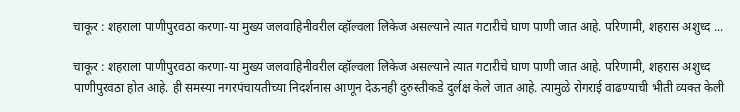चाकूर : शहराला पाणीपुरवठा करणा-या मुख्य जलवाहिनीवरील व्हॉल्वला लिकेज असल्याने त्यात गटारीचे घाण पाणी जात आहे. परिणामी, शहरास अशुध्द ...

चाकूर : शहराला पाणीपुरवठा करणा-या मुख्य जलवाहिनीवरील व्हॉल्वला लिकेज असल्याने त्यात गटारीचे घाण पाणी जात आहे. परिणामी, शहरास अशुध्द पाणीपुरवठा होत आहे. ही समस्या नगरपंचायतीच्या निदर्शनास आणून देऊनही दुरुस्तीकडे दुर्लक्ष केले जात आहे. त्यामुळे रोगराई वाढण्याची भीती व्यक्त केली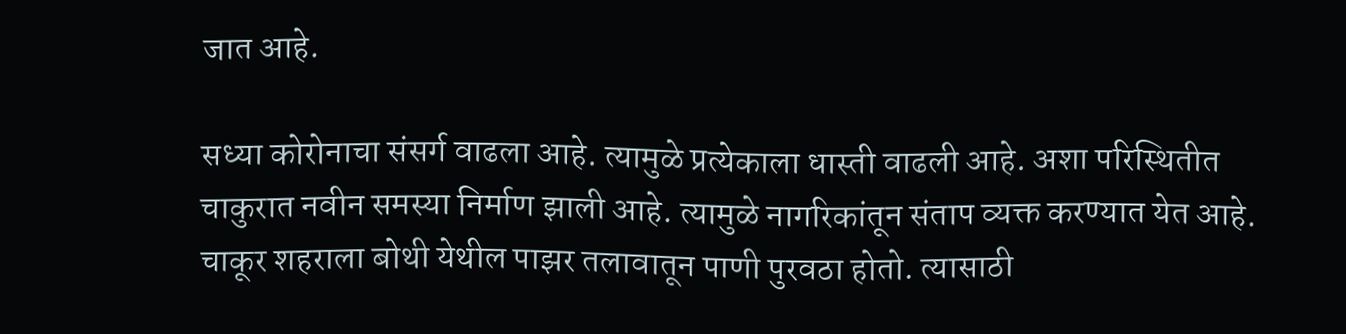जात आहे.

सध्या कोरोनाचा संसर्ग वाढला आहे. त्यामुळे प्रत्येकाला धास्ती वाढली आहे. अशा परिस्थितीत चाकुरात नवीन समस्या निर्माण झाली आहे. त्यामुळे नागरिकांतून संताप व्यक्त करण्यात येत आहे. चाकूर शहराला बोथी येथील पाझर तलावातून पाणी पुरवठा होतो. त्यासाठी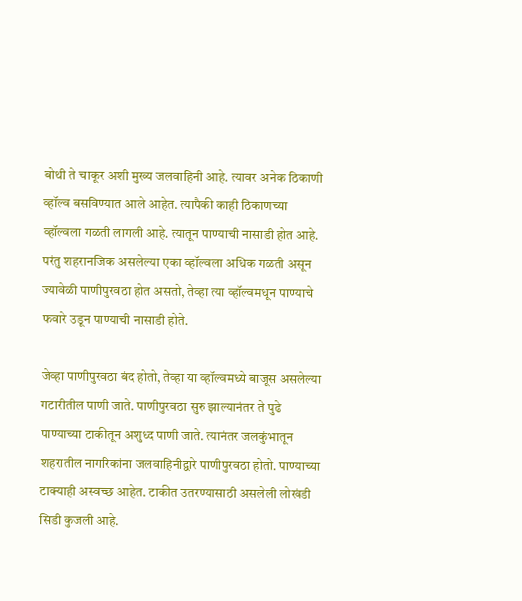बोथी ते चाकूर अशी मुख्य जलवाहिनी आहे. त्यावर अनेक ठिकाणी व्हॉल्व बसविण्यात आले आहेत. त्यापैकी काही ठिकाणच्या व्हॉल्वला गळती लागली आहे. त्यातून पाण्याची नासाडी होत आहे. परंतु शहरानजिक असलेल्या एका व्हॉल्वला अधिक गळती असून ज्यावेळी पाणीपुरवठा होत असतो, तेव्हा त्या व्हॉल्वमधून पाण्याचे फवारे उडून पाण्याची नासाडी होते.

जेव्हा पाणीपुरवठा बंद होतो, तेव्हा या व्हॉल्वमध्ये बाजूस असलेल्या गटारीतील पाणी जाते. पाणीपुरवठा सुरु झाल्यानंतर ते पुढे पाण्याच्या टाकीतून अशुध्द पाणी जाते. त्यानंतर जलकुंभातून शहरातील नागरिकांना जलवाहिनीद्वारे पाणीपुरवठा होतो. पाण्याच्या टाक्याही अस्वच्छ आहेत. टाकीत उतरण्यासाठी असलेली लोखंडी सिडी कुजली आहे.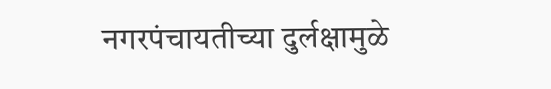नगरपंचायतीच्या दुर्लक्षामुळे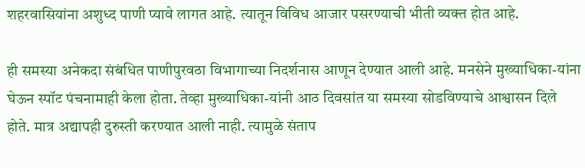शहरवासियांना अशुध्द पाणी प्यावे लागत आहे. त्यातून विविध आजार पसरण्याची भीती व्यक्त होत आहे.

ही समस्या अनेकदा संबंधित पाणीपुरवठा विभागाच्या निदर्शनास आणून देण्यात आली आहे. मनसेने मुख्याधिका-यांना घेऊन स्पॉट पंचनामाही केला होता. तेव्हा मुख्याधिका-यांनी आठ दिवसांत या समस्या सोडविण्याचे आश्वासन दिले होते. मात्र अद्यापही दुरुस्ती करण्यात आली नाही. त्यामुळे संताप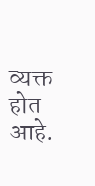व्यक्त होत आहे.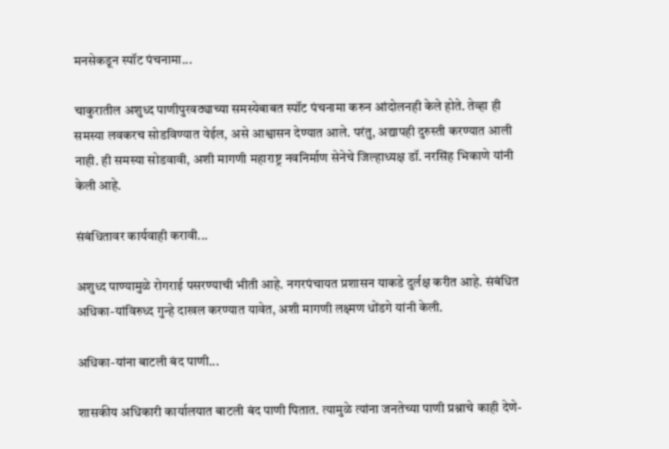मनसेकडून स्पॉट पंचनामा...

चाकुरातील अशुध्द पाणीपुरवठ्याच्या समस्येबाबत स्पॉट पंचनामा करुन आंदोलनही केले होते. तेव्हा ही समस्या लवकरच सोडविण्यात येईल, असे आश्वासन देण्यात आले. परंतु, अद्यापही दुरुस्ती करण्यात आली नाही. ही समस्या सोडवावी, अशी मागणी महाराष्ट्र नवनिर्माण सेनेचे जिल्हाध्यक्ष डॉ. नरसिंह भिकाणे यांनी केली आहे.

संबंधितावर कार्यवाही करावी...

अशुध्द पाण्यामुळे रोगराई पसरण्याची भीती आहे. नगरपंचायत प्रशासन याकडे दुर्लक्ष करीत आहे. संबंधित अधिका-यांविरुध्द गुन्हे दाखल करण्यात यावेत, अशी मागणी लक्ष्मण धोंडगे यांनी केली.

अधिका-यांना बाटली बंद पाणी...

शासकीय अधिकारी कार्यालयात बाटली बंद पाणी पितात. त्यामुळे त्यांना जनतेच्या पाणी प्रश्नाचे काही देणे-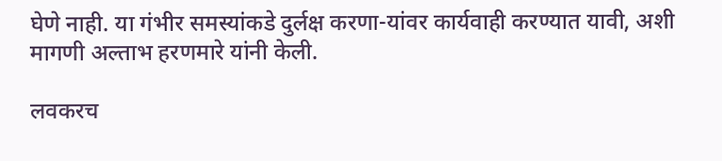घेणे नाही. या गंभीर समस्यांकडे दुर्लक्ष करणा-यांवर कार्यवाही करण्यात यावी, अशी मागणी अल्ताभ हरणमारे यांनी केली.

लवकरच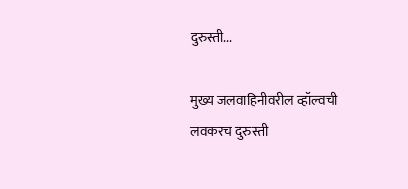दुरुस्ती...

मुख्य जलवाहिनीवरील व्हॉल्वची लवकरच दुरुस्ती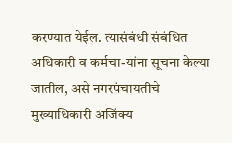करण्यात येईल. त्यासंबंधी संबंधित अधिकारी व कर्मचा-यांना सूचना केल्या जातील, असे नगरपंचायतीचे मुख्याधिकारी अजिंक्य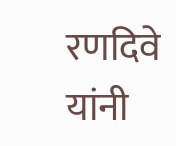रणदिवे यांनी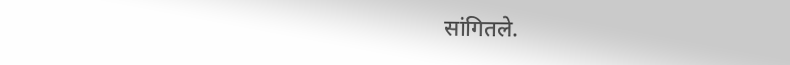सांगितले.